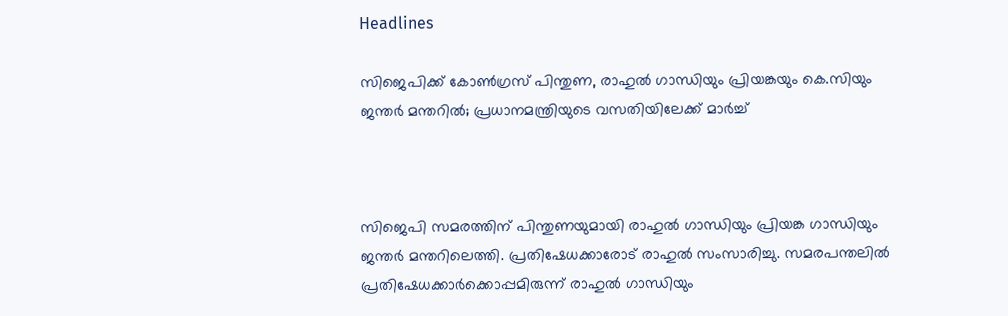Headlines

സിജെപിക്ക് കോൺഗ്രസ് പിന്തുണ, രാഹുൽ ഗാന്ധിയും പ്രിയങ്കയും കെ.സിയും ജന്തർ മന്തറിൽ; പ്രധാനമന്ത്രിയുടെ വസതിയിലേക്ക് മാർച്ച്



സിജെപി സമരത്തിന് പിന്തുണയുമായി രാഹുൽ ഗാന്ധിയും പ്രിയങ്ക ഗാന്ധിയും ജന്തർ മന്തറിലെത്തി. പ്രതിഷേധക്കാരോട് രാഹുൽ സംസാരിച്ചു. സമരപന്തലിൽ പ്രതിഷേധക്കാർക്കൊപ്പമിരുന്ന് രാഹുൽ ഗാന്ധിയും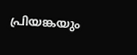പ്രിയങ്കയും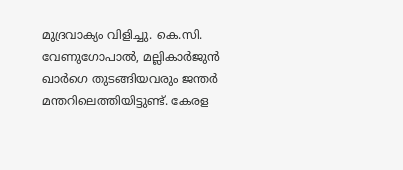മുദ്രവാക്യം വിളിച്ചു. കെ.സി. വേണുഗോപാൽ, മല്ലികാർജുൻ ഖാർഗെ തുടങ്ങിയവരും ജന്തർ മന്തറിലെത്തിയിട്ടുണ്ട്. കേരള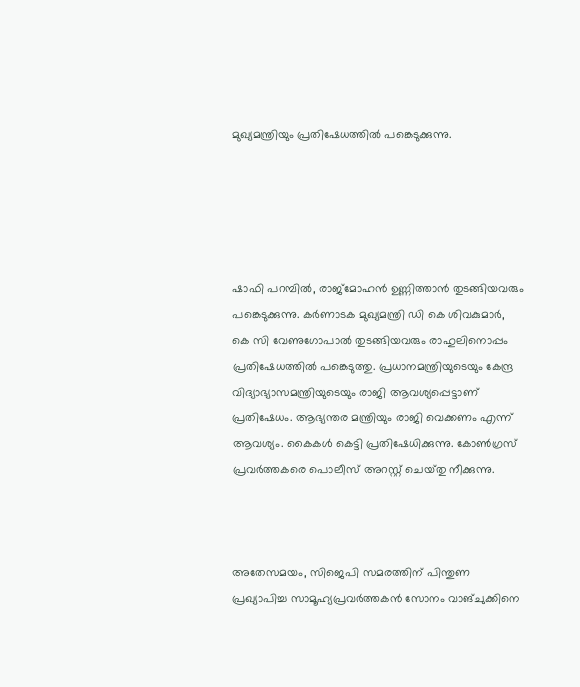മുഖ്യമന്ത്രിയും പ്രതിഷേധത്തിൽ പങ്കെടുക്കുന്നു.





ഷാഫി പറമ്പിൽ, രാജ്മോഹൻ ഉണ്ണിത്താൻ തുടങ്ങിയവരും പങ്കെടുക്കുന്നു. കർണാടക മുഖ്യമന്ത്രി ഡി കെ ശിവകുമാർ, കെ സി വേണുഗോപാൽ തുടങ്ങിയവരും രാഹുലിനൊപ്പം പ്രതിഷേധത്തിൽ പങ്കെടുത്തു. പ്രധാനമന്ത്രിയുടെയും കേന്ദ്ര വിദ്യാഭ്യാസമന്ത്രിയുടെയും രാജി ആവശ്യപ്പെട്ടാണ് പ്രതിഷേധം. ആഭ്യന്തര മന്ത്രിയും രാജി വെക്കണം എന്ന് ആവശ്യം. കൈകൾ കെട്ടി പ്രതിഷേധിക്കുന്നു. കോൺഗ്രസ് പ്രവർത്തകരെ പൊലീസ് അറസ്റ്റ് ചെയ്‌തു നീക്കുന്നു.



അതേസമയം, സിജെപി സമരത്തിന് പിന്തുണ പ്രഖ്യാപിച്ച സാമൂഹ്യപ്രവർത്തകൻ സോനം വാങ്ചുക്കിനെ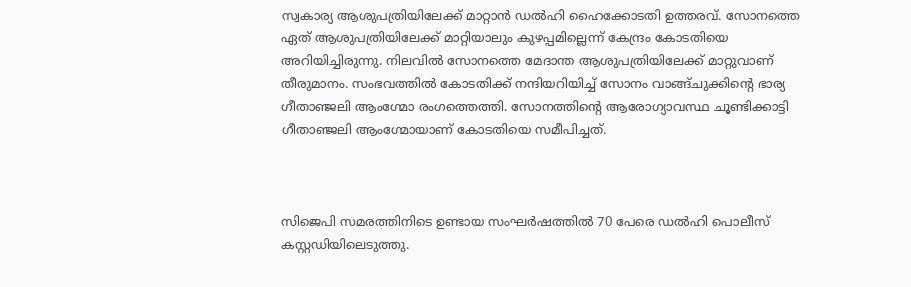സ്വകാര്യ ആശുപത്രിയിലേക്ക് മാറ്റാൻ ഡൽഹി ഹൈക്കോടതി ഉത്തരവ്. സോനത്തെ ഏത് ആശുപത്രിയിലേക്ക് മാറ്റിയാലും കുഴപ്പമില്ലെന്ന് കേന്ദ്രം കോടതിയെ അറിയിച്ചിരുന്നു. നിലവിൽ സോനത്തെ മേദാന്ത ആശുപത്രിയിലേക്ക് മാറ്റുവാണ് തീരുമാനം. സംഭവത്തിൽ കോടതിക്ക് നന്ദിയറിയിച്ച് സോനം വാങ്ങ്ചുക്കിൻ്റെ ഭാര്യ ഗീതാഞ്ജലി ആംഗ്മോ രംഗത്തെത്തി. സോനത്തിൻ്റെ ആരോഗ്യാവസ്ഥ ചൂണ്ടിക്കാട്ടി ഗീതാഞ്ജലി ആംഗ്മോയാണ് കോടതിയെ സമീപിച്ചത്.



സിജെപി സമരത്തിനിടെ ഉണ്ടായ സംഘർഷത്തിൽ 70 പേരെ ഡൽഹി പൊലീസ് കസ്റ്റഡിയിലെടുത്തു.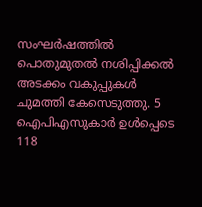സംഘർഷത്തിൽ പൊതുമുതൽ നശിപ്പിക്കൽ അടക്കം വകുപ്പുകൾ ചുമത്തി കേസെടുത്തു. 5 ഐപിഎസുകാർ ഉൾപ്പെടെ 118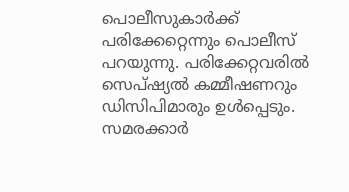പൊലീസുകാർക്ക് പരിക്കേറ്റെന്നും പൊലീസ് പറയുന്നു. പരിക്കേറ്റവരിൽ സെപ്ഷ്യൽ കമ്മീഷണറും ഡിസിപിമാരും ഉൾപ്പെടും. സമരക്കാർ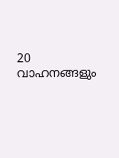20 വാഹനങ്ങളും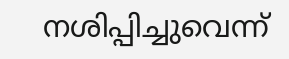നശിപ്പിച്ചുവെന്ന്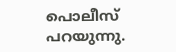പൊലീസ് പറയുന്നു.